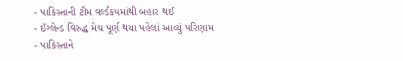- પાકિસ્તાની ટીમ વર્લ્ડકપમાંથી બહાર થઈ
- ઈંગ્લેન્ડ વિરુદ્ધ મેચ પૂર્ણ થયા પહેલાં આવ્યું પરિણામ
- પાકિસ્તાને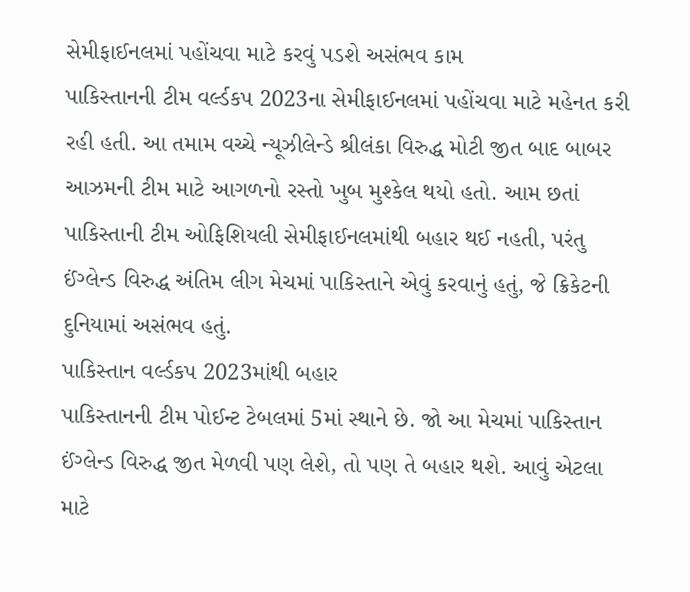સેમીફાઈનલમાં પહોંચવા માટે કરવું પડશે અસંભવ કામ
પાકિસ્તાનની ટીમ વર્લ્ડકપ 2023ના સેમીફાઈનલમાં પહોંચવા માટે મહેનત કરી રહી હતી. આ તમામ વચ્ચે ન્યૂઝીલેન્ડે શ્રીલંકા વિરુદ્ધ મોટી જીત બાદ બાબર આઝમની ટીમ માટે આગળનો રસ્તો ખુબ મુશ્કેલ થયો હતો. આમ છતાં પાકિસ્તાની ટીમ ઓફિશિયલી સેમીફાઈનલમાંથી બહાર થઈ નહતી, પરંતુ ઈંગ્લેન્ડ વિરુદ્ધ અંતિમ લીગ મેચમાં પાકિસ્તાને એવું કરવાનું હતું, જે ક્રિકેટની દુનિયામાં અસંભવ હતું.
પાકિસ્તાન વર્લ્ડકપ 2023માંથી બહાર
પાકિસ્તાનની ટીમ પોઈન્ટ ટેબલમાં 5માં સ્થાને છે. જો આ મેચમાં પાકિસ્તાન ઈંગ્લેન્ડ વિરુદ્ધ જીત મેળવી પણ લેશે, તો પણ તે બહાર થશે. આવું એટલા માટે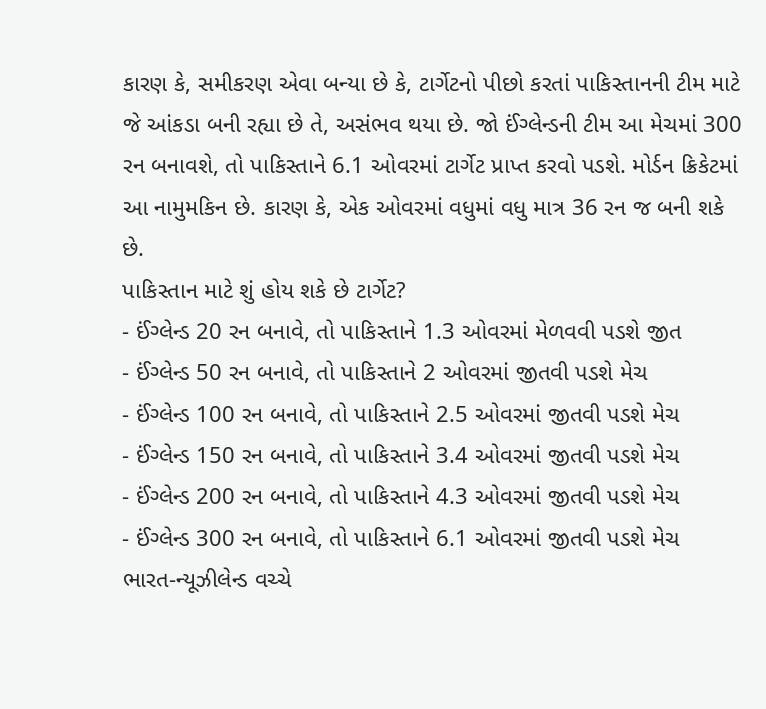કારણ કે, સમીકરણ એવા બન્યા છે કે, ટાર્ગેટનો પીછો કરતાં પાકિસ્તાનની ટીમ માટે જે આંકડા બની રહ્યા છે તે, અસંભવ થયા છે. જો ઈંગ્લેન્ડની ટીમ આ મેચમાં 300 રન બનાવશે, તો પાકિસ્તાને 6.1 ઓવરમાં ટાર્ગેટ પ્રાપ્ત કરવો પડશે. મોર્ડન ક્રિકેટમાં આ નામુમકિન છે. કારણ કે, એક ઓવરમાં વધુમાં વધુ માત્ર 36 રન જ બની શકે છે.
પાકિસ્તાન માટે શું હોય શકે છે ટાર્ગેટ?
- ઈંગ્લેન્ડ 20 રન બનાવે, તો પાકિસ્તાને 1.3 ઓવરમાં મેળવવી પડશે જીત
- ઈંગ્લેન્ડ 50 રન બનાવે, તો પાકિસ્તાને 2 ઓવરમાં જીતવી પડશે મેચ
- ઈંગ્લેન્ડ 100 રન બનાવે, તો પાકિસ્તાને 2.5 ઓવરમાં જીતવી પડશે મેચ
- ઈંગ્લેન્ડ 150 રન બનાવે, તો પાકિસ્તાને 3.4 ઓવરમાં જીતવી પડશે મેચ
- ઈંગ્લેન્ડ 200 રન બનાવે, તો પાકિસ્તાને 4.3 ઓવરમાં જીતવી પડશે મેચ
- ઈંગ્લેન્ડ 300 રન બનાવે, તો પાકિસ્તાને 6.1 ઓવરમાં જીતવી પડશે મેચ
ભારત-ન્યૂઝીલેન્ડ વચ્ચે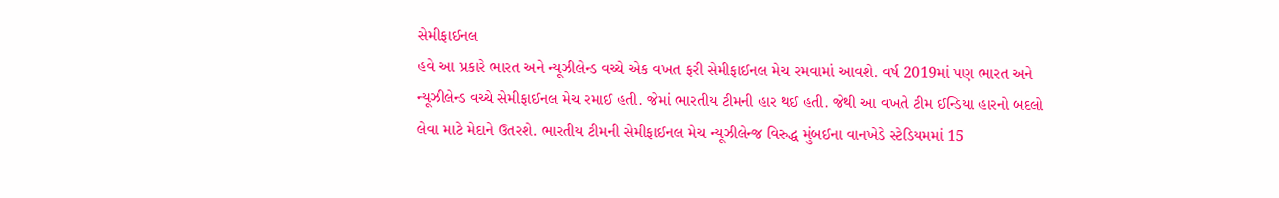સેમીફાઈનલ
હવે આ પ્રકારે ભારત અને ન્યૂઝીલેન્ડ વચ્ચે એક વખત ફરી સેમીફાઈનલ મેચ રમવામાં આવશે. વર્ષ 2019માં પણ ભારત અને ન્યૂઝીલેન્ડ વચ્ચે સેમીફાઈનલ મેચ રમાઈ હતી. જેમાં ભારતીય ટીમની હાર થઈ હતી. જેથી આ વખતે ટીમ ઈન્ડિયા હારનો બદલો લેવા માટે મેદાને ઉતરશે. ભારતીય ટીમની સેમીફાઈનલ મેચ ન્યૂઝીલેન્જ વિરુદ્ધ મુંબઈના વાનખેડે સ્ટેડિયમમાં 15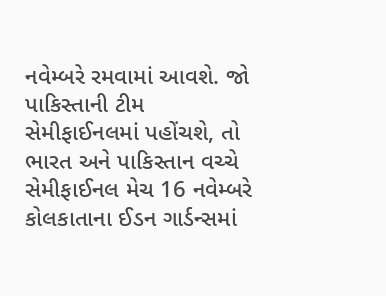નવેમ્બરે રમવામાં આવશે. જો પાકિસ્તાની ટીમ સેમીફાઈનલમાં પહોંચશે, તો ભારત અને પાકિસ્તાન વચ્ચે સેમીફાઈનલ મેચ 16 નવેમ્બરે કોલકાતાના ઈડન ગાર્ડન્સમાં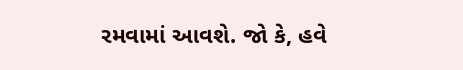રમવામાં આવશે. જો કે, હવે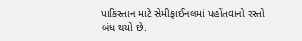પાકિસ્તાન માટે સેમીફાઈનલમાં પહોંતવાનો રસ્તો બંધ થયો છે.